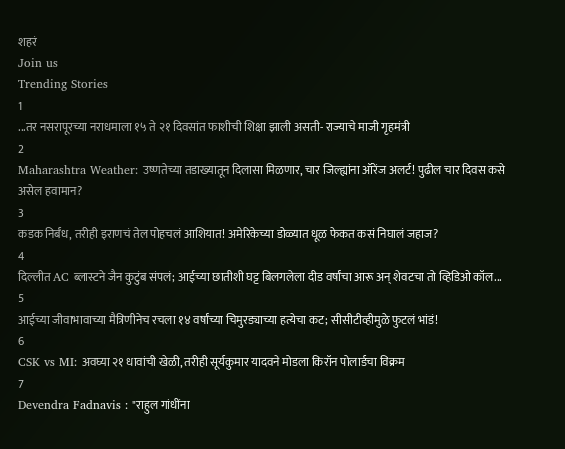शहरं
Join us
Trending Stories
1
...तर नसरापूरच्या नराधमाला १५ ते २१ दिवसांत फाशीची शिक्षा झाली असती- राज्याचे माजी गृहमंत्री
2
Maharashtra Weather: उष्णतेच्या तडाख्यातून दिलासा मिळणार, चार जिल्ह्यांना ऑरेंज अलर्ट! पुढील चार दिवस कसे असेल हवामान?
3
कडक निर्बंध, तरीही इराणचं तेल पोहचलं आशियात! अमेरिकेच्या डोळ्यात धूळ फेकत कसं निघालं जहाज?
4
दिल्लीत AC ब्लास्टने जैन कुटुंब संपलं; आईच्या छातीशी घट्ट बिलगलेला दीड वर्षांचा आरू अन् शेवटचा तो व्हिडिओ कॉल...
5
आईच्या जीवाभावाच्या मैत्रिणीनेच रचला १४ वर्षांच्या चिमुरड्याच्या हत्येचा कट; सीसीटीव्हीमुळे फुटलं भांडं!
6
CSK vs MI: अवघ्या २१ धावांची खेळी, तरीही सूर्यकुमार यादवने मोडला किरॉन पोलार्डचा विक्रम
7
Devendra Fadnavis : "राहुल गांधींना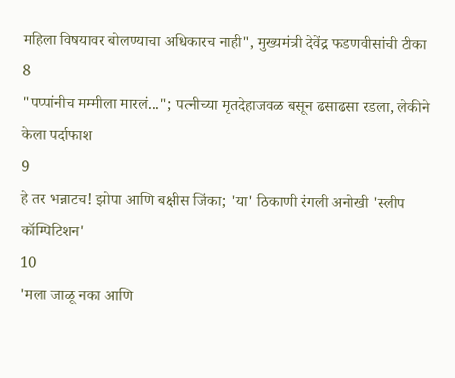महिला विषयावर बोलण्याचा अधिकारच नाही", मुख्यमंत्री देवेंद्र फडणवीसांची टीका
8
"पप्पांनीच मम्मीला मारलं..."; पत्नीच्या मृतदेहाजवळ बसून ढसाढसा रडला, लेकीने केला पर्दाफाश
9
हे तर भन्नाटच! झोपा आणि बक्षीस जिंका; 'या' ठिकाणी रंगली अनोखी 'स्लीप कॉम्पिटिशन'
10
'मला जाळू नका आणि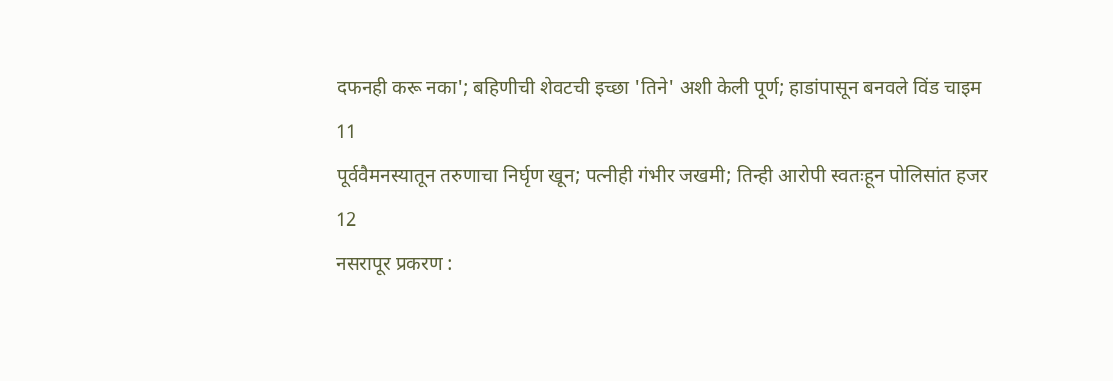दफनही करू नका'; बहिणीची शेवटची इच्छा 'तिने' अशी केली पूर्ण; हाडांपासून बनवले विंड चाइम
11
पूर्ववैमनस्यातून तरुणाचा निर्घृण खून; पत्नीही गंभीर जखमी; तिन्ही आरोपी स्वतःहून पोलिसांत हजर
12
नसरापूर प्रकरण :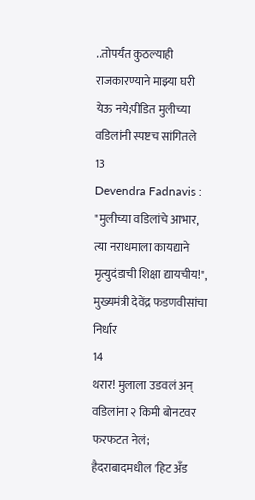..तोपर्यंत कुठल्याही राजकारण्याने माझ्या घरी येऊ नये;पीडित मुलीच्या वडिलांनी स्पष्टच सांगितले
13
Devendra Fadnavis : "मुलीच्या वडिलांचे आभार, त्या नराधमाला कायद्याने मृत्युदंडाची शिक्षा द्यायचीय!", मुख्यमंत्री देवेंद्र फडणवीसांचा निर्धार
14
थरार! मुलाला उडवलं अन् वडिलांना २ किमी बोनटवर फरफटत नेलं; हैदराबादमधील 'हिट अँड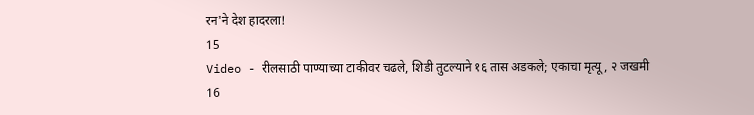रन'ने देश हादरला!
15
Video - रीलसाठी पाण्याच्या टाकीवर चढले, शिडी तुटल्याने १६ तास अडकले; एकाचा मृत्यू, २ जखमी
16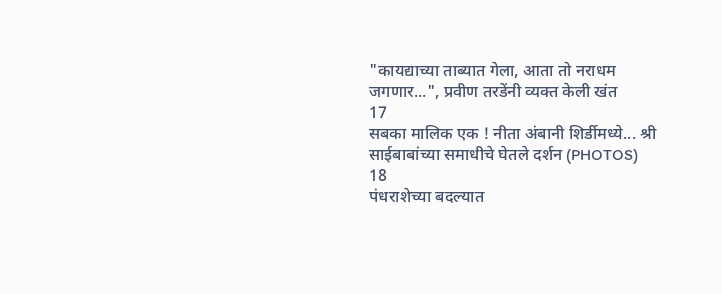"कायद्याच्या ताब्यात गेला, आता तो नराधम जगणार...", प्रवीण तरडेंनी व्यक्त केली खंत
17
सबका मालिक एक ! नीता अंबानी शिर्डीमध्ये... श्री साईबाबांच्या समाधीचे घेतले दर्शन (PHOTOS)
18
पंधराशेच्या बदल्यात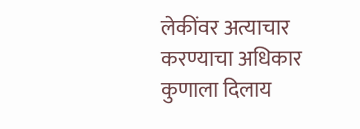लेकींवर अत्याचार करण्याचा अधिकार कुणाला दिलाय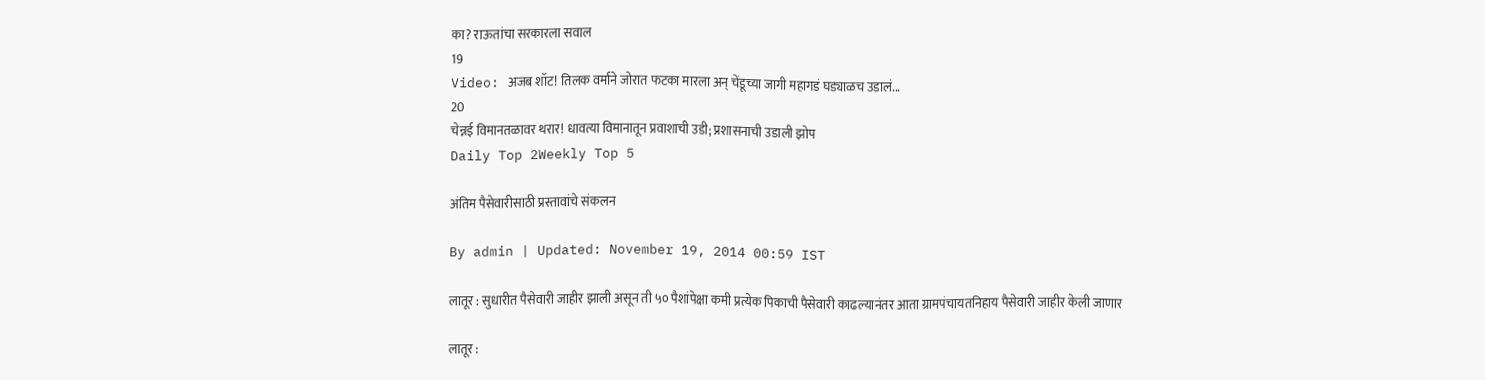का? राऊतांचा सरकारला सवाल
19
Video: अजब शॉट! तिलक वर्माने जोरात फटका मारला अन् चेंडूच्या जागी महागडं घड्याळच उडालं...
20
चेन्नई विमानतळावर थरार! धावत्या विमानातून प्रवाशाची उडी; प्रशासनाची उडाली झोप
Daily Top 2Weekly Top 5

अंतिम पैसेवारीसाठी प्रस्तावांचे संकलन

By admin | Updated: November 19, 2014 00:59 IST

लातूर : सुधारीत पैसेवारी जाहीर झाली असून ती ५० पैशांपेक्षा कमी प्रत्येक पिकाची पैसेवारी काढल्यानंतर आता ग्रामपंचायतनिहाय पैसेवारी जाहीर केली जाणार

लातूर :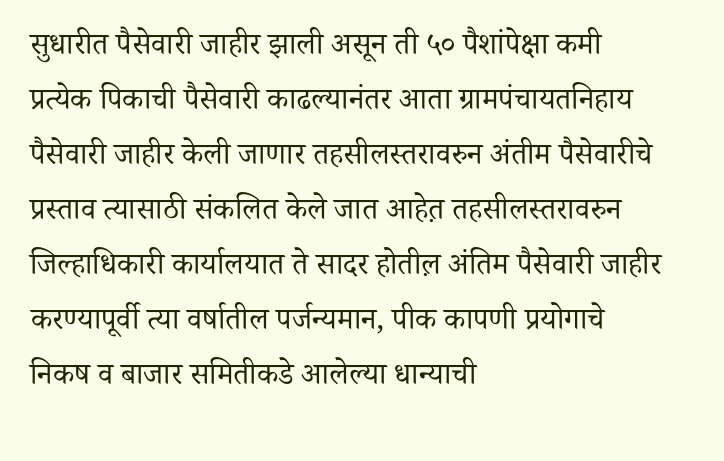सुधारीत पैसेवारी जाहीर झाली असून ती ५० पैशांपेक्षा कमी प्रत्येक पिकाची पैसेवारी काढल्यानंतर आता ग्रामपंचायतनिहाय पैसेवारी जाहीर केली जाणार तहसीलस्तरावरुन अंतीम पैसेवारीचे प्रस्ताव त्यासाठी संकलित केले जात आहेत़ तहसीलस्तरावरुन जिल्हाधिकारी कार्यालयात ते सादर होतील़ अंतिम पैसेवारी जाहीर करण्यापूर्वी त्या वर्षातील पर्जन्यमान, पीक कापणी प्रयोगाचे निकष व बाजार समितीकडे आलेल्या धान्याची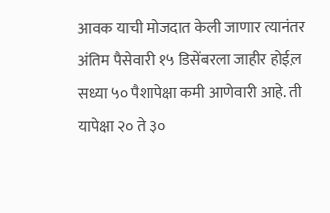आवक याची मोजदात केली जाणार त्यानंतर अंतिम पैसेवारी १५ डिसेंबरला जाहीर होईल़ सध्या ५० पैशापेक्षा कमी आणेवारी आहे. ती यापेक्षा २० ते ३०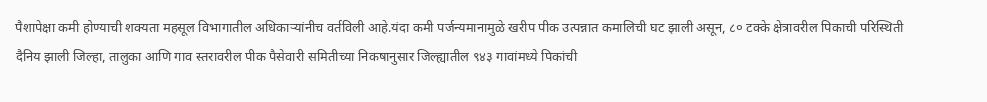पैशापेक्षा कमी होण्याची शक्यता महसूल विभागातील अधिकाऱ्यांनीच वर्तविली आहे.यंदा कमी पर्जन्यमानामुळे खरीप पीक उत्पन्नात कमालिची घट झाली असून, ८० टक्के क्षेत्रावरील पिकाची परिस्थिती दैनिय झाली जिल्हा, तालुका आणि गाव स्तरावरील पीक पैसेवारी समितीच्या निकषानुसार जिल्ह्यातील ९४३ गावांमध्ये पिकांची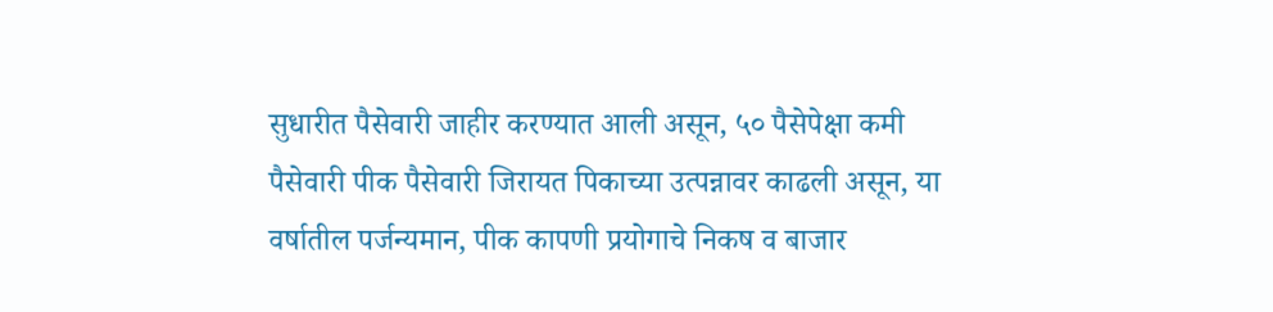सुधारीत पैसेवारी जाहीर करण्यात आली असून, ५० पैसेपेक्षा कमी पैसेवारी पीक पैसेवारी जिरायत पिकाच्या उत्पन्नावर काढली असून, या वर्षातील पर्जन्यमान, पीक कापणी प्रयोगाचे निकष व बाजार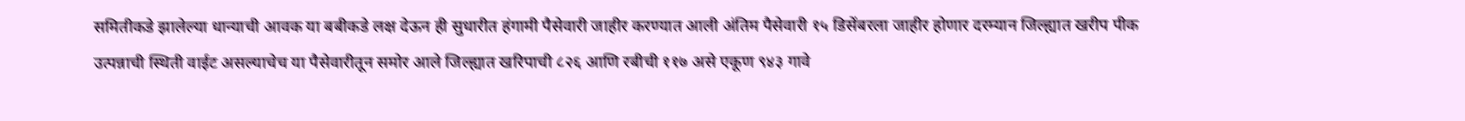समितीकडे झालेल्या धान्याची आवक या बबीकडे लक्ष देऊन ही सुधारीत हंगामी पैसेवारी जाहीर करण्यात आली अंतिम पैसेवारी १५ डिसेंबरला जाहीर होणार दरम्यान जिल्ह्यात खरीप पीक उत्पन्नाची स्थिती वाईट असल्याचेच या पैसेवारीतून समोर आले जिल्ह्यात खरिपाची ८२६ आणि रबीची ११७ असे एकूण ९४३ गावे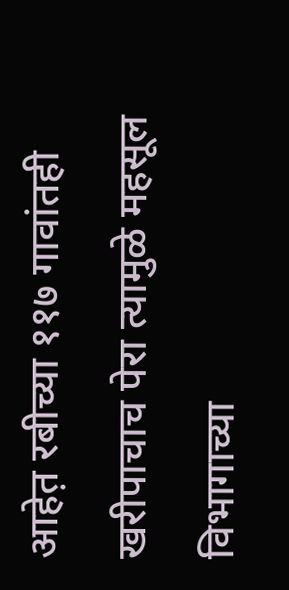आहेत़ रबीच्या ११७ गावांतही खरीपाचाच पेरा त्यामुळे महसूल विभागाच्या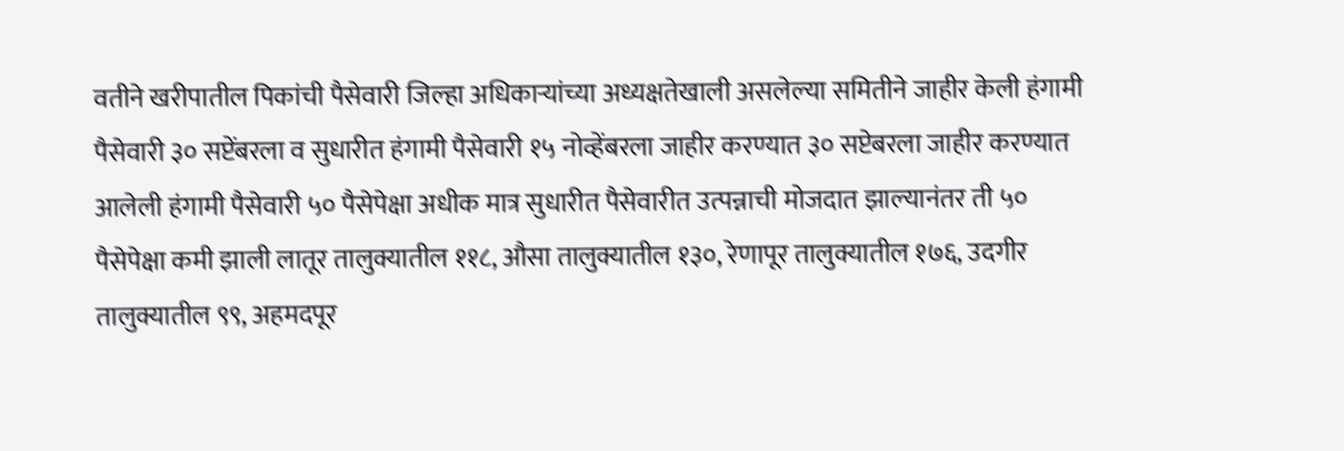वतीने खरीपातील पिकांची पैसेवारी जिल्हा अधिकाऱ्यांच्या अध्यक्षतेखाली असलेल्या समितीने जाहीर केली हंगामी पैसेवारी ३० सप्टेंबरला व सुधारीत हंगामी पैसेवारी १५ नोव्हेंबरला जाहीर करण्यात ३० सप्टेबरला जाहीर करण्यात आलेली हंगामी पैसेवारी ५० पैसेपेक्षा अधीक मात्र सुधारीत पैसेवारीत उत्पन्नाची मोजदात झाल्यानंतर ती ५० पैसेपेक्षा कमी झाली लातूर तालुक्यातील ११८, औसा तालुक्यातील १३०, रेणापूर तालुक्यातील १७६, उदगीर तालुक्यातील ९९, अहमदपूर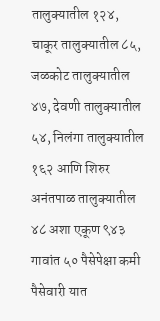तालुक्यातील १२४, चाकूर तालुक्यातील ८५, जळकोट तालुक्यातील ४७, देवणी तालुक्यातील ५४, निलंगा तालुक्यातील १६२ आणि शिरुर अनंतपाळ तालुक्यातील ४८ अशा एकूण ९४३ गावांत ५० पैसेपेक्षा कमी पैसेवारी यात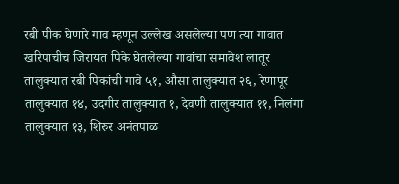रबी पीक घेणारे गाव म्हणून उल्लेख असलेल्या पण त्या गावात खरिपाचीच जिरायत पिके घेतलेल्या गावांचा समावेश लातूर तालुक्यात रबी पिकांची गावे ५१, औसा तालुक्यात २६, रेणापूर तालुक्यात १४, उदगीर तालुक्यात १, देवणी तालुक्यात ११, निलंगा तालुक्यात १३, शिरुर अनंतपाळ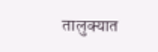तालुक्यात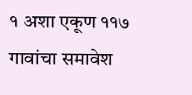१ अशा एकूण ११७ गावांचा समावेश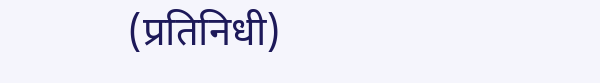(प्रतिनिधी)